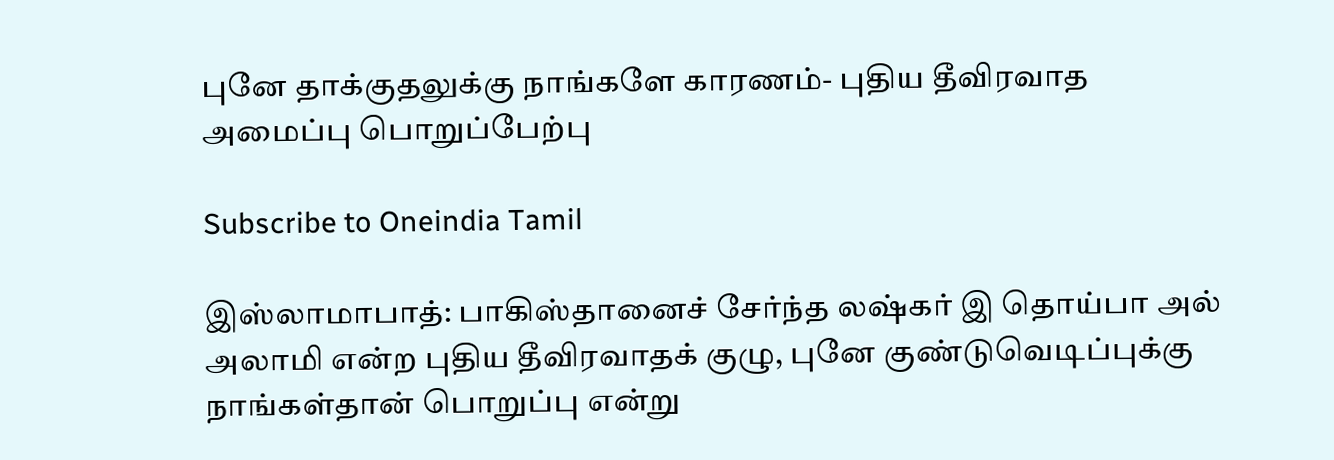புனே தாக்குதலுக்கு நாங்களே காரணம்- புதிய தீவிரவாத அமைப்பு பொறுப்பேற்பு

Subscribe to Oneindia Tamil

இஸ்லாமாபாத்: பாகிஸ்தானைச் சேர்ந்த லஷ்கர் இ தொய்பா அல் அலாமி என்ற புதிய தீவிரவாதக் குழு, புனே குண்டுவெடிப்புக்கு நாங்கள்தான் பொறுப்பு என்று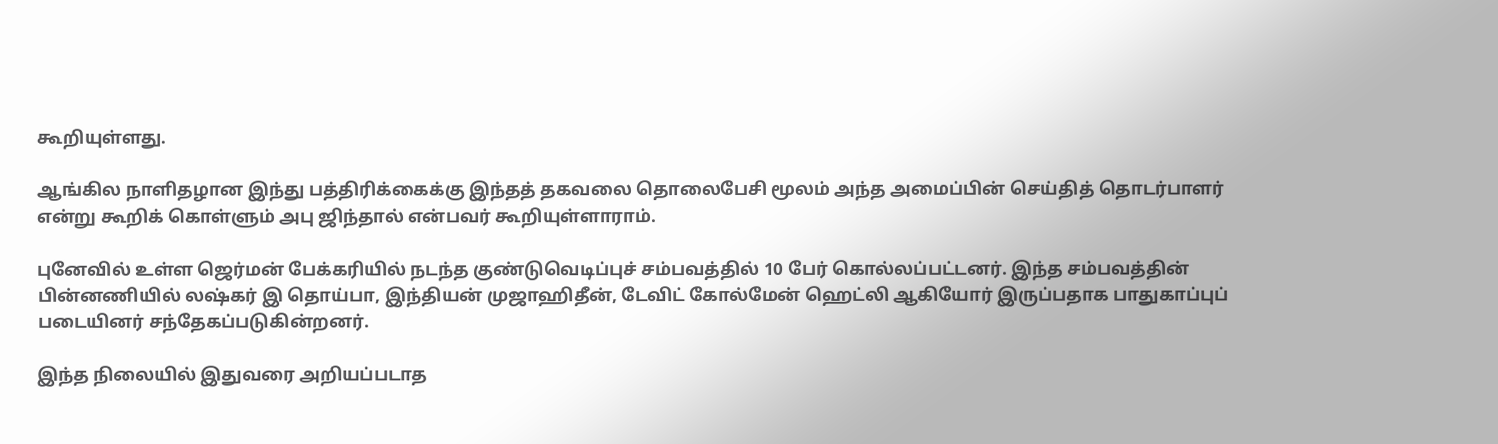கூறியுள்ளது.

ஆங்கில நாளிதழான இந்து பத்திரிக்கைக்கு இந்தத் தகவலை தொலைபேசி மூலம் அந்த அமைப்பின் செய்தித் தொடர்பாளர் என்று கூறிக் கொள்ளும் அபு ஜிந்தால் என்பவர் கூறியுள்ளாராம்.

புனேவில் உள்ள ஜெர்மன் பேக்கரியில் நடந்த குண்டுவெடிப்புச் சம்பவத்தில் 10 பேர் கொல்லப்பட்டனர். இந்த சம்பவத்தின் பின்னணியில் லஷ்கர் இ தொய்பா, இந்தியன் முஜாஹிதீன், டேவிட் கோல்மேன் ஹெட்லி ஆகியோர் இருப்பதாக பாதுகாப்புப் படையினர் சந்தேகப்படுகின்றனர்.

இந்த நிலையில் இதுவரை அறியப்படாத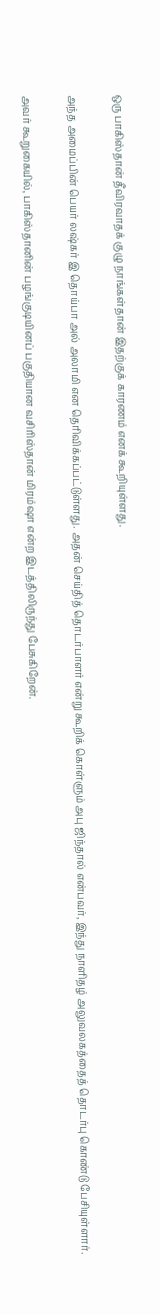ஒரு பாகிஸ்தான் தீவிரவாதக் குழு நாங்கள்தான் இதற்குக் காரணம் எனக் கூறியுள்ளது.

அந்த அமைப்பின் பெயர் லஷ்கர் இ தொய்பா அல் அலாமி என தெரிவிக்கப்பட்டுள்ளது. அதன் செய்தித் தொடர்பாளர் என்று கூறிக் கொள்ளும் அபு ஜிந்தால் என்பவர், இந்து நாளிதழ் அலுவலகத்தைத் தொடர்பு கொண்டு பேசியுள்ளார்.

அவர் கூறுகையில், பாகிஸ்தானின் பழங்குடியினப் பகுதியான வசிரிஸ்தான் மிரம்ஷா என்ற இடத்திலிருந்து பேசுகிறேன்.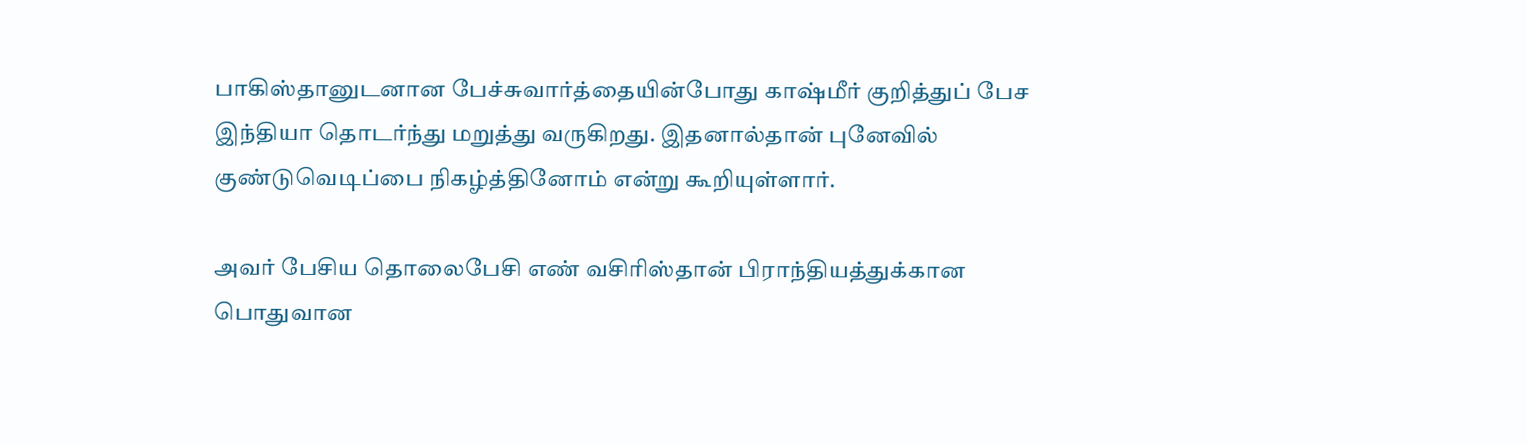பாகிஸ்தானுடனான பேச்சுவார்த்தையின்போது காஷ்மீர் குறித்துப் பேச இந்தியா தொடர்ந்து மறுத்து வருகிறது. இதனால்தான் புனேவில் குண்டுவெடிப்பை நிகழ்த்தினோம் என்று கூறியுள்ளார்.

அவர் பேசிய தொலைபேசி எண் வசிரிஸ்தான் பிராந்தியத்துக்கான பொதுவான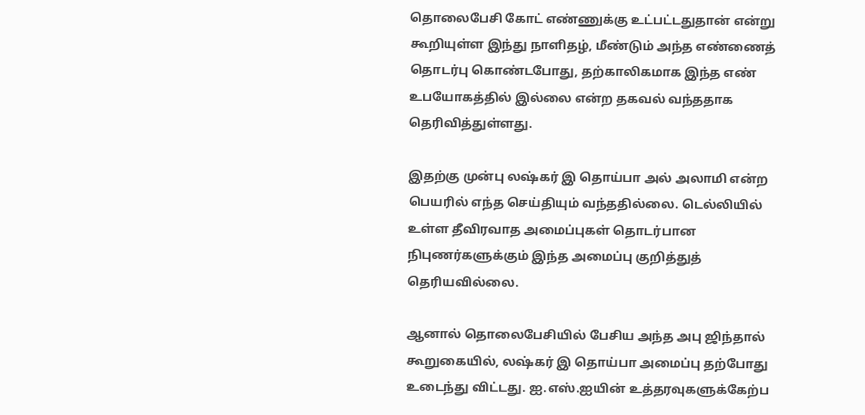தொலைபேசி கோட் எண்ணுக்கு உட்பட்டதுதான் என்று கூறியுள்ள இந்து நாளிதழ், மீண்டும் அந்த எண்ணைத் தொடர்பு கொண்டபோது, தற்காலிகமாக இந்த எண் உபயோகத்தில் இல்லை என்ற தகவல் வந்ததாக தெரிவித்துள்ளது.

இதற்கு முன்பு லஷ்கர் இ தொய்பா அல் அலாமி என்ற பெயரில் எந்த செய்தியும் வந்ததில்லை. டெல்லியில் உள்ள தீவிரவாத அமைப்புகள் தொடர்பான நிபுணர்களுக்கும் இந்த அமைப்பு குறித்துத் தெரியவில்லை.

ஆனால் தொலைபேசியில் பேசிய அந்த அபு ஜிந்தால் கூறுகையில், லஷ்கர் இ தொய்பா அமைப்பு தற்போது உடைந்து விட்டது. ஐ.எஸ்.ஐயின் உத்தரவுகளுக்கேற்ப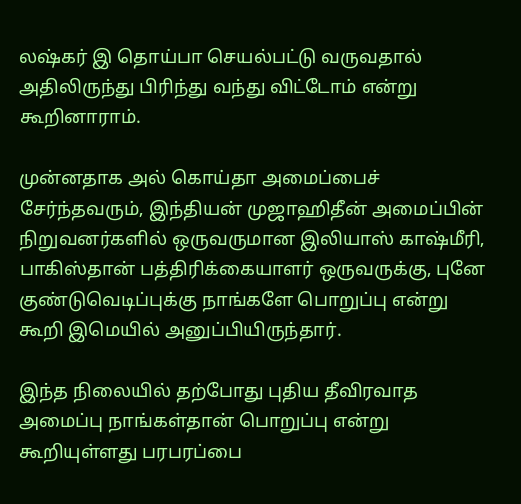லஷ்கர் இ தொய்பா செயல்பட்டு வருவதால் அதிலிருந்து பிரிந்து வந்து விட்டோம் என்று கூறினாராம்.

முன்னதாக அல் கொய்தா அமைப்பைச் சேர்ந்தவரும், இந்தியன் முஜாஹிதீன் அமைப்பின் நிறுவனர்களில் ஒருவருமான இலியாஸ் காஷ்மீரி, பாகிஸ்தான் பத்திரிக்கையாளர் ஒருவருக்கு, புனே குண்டுவெடிப்புக்கு நாங்களே பொறுப்பு என்று கூறி இமெயில் அனுப்பியிருந்தார்.

இந்த நிலையில் தற்போது புதிய தீவிரவாத அமைப்பு நாங்கள்தான் பொறுப்பு என்று கூறியுள்ளது பரபரப்பை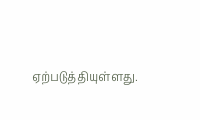ஏற்படுத்தியுள்ளது.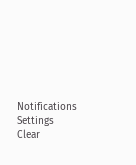Notifications
Settings
Clear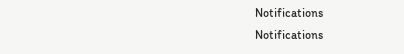Notifications
Notifications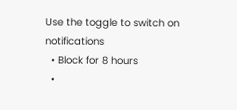Use the toggle to switch on notifications
  • Block for 8 hours
  •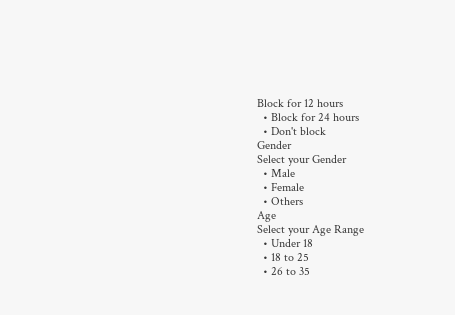Block for 12 hours
  • Block for 24 hours
  • Don't block
Gender
Select your Gender
  • Male
  • Female
  • Others
Age
Select your Age Range
  • Under 18
  • 18 to 25
  • 26 to 35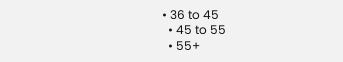• 36 to 45
  • 45 to 55
  • 55+